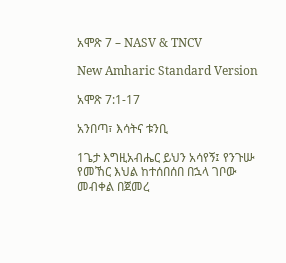አሞጽ 7 – NASV & TNCV

New Amharic Standard Version

አሞጽ 7:1-17

አንበጣ፣ እሳትና ቱንቢ

1ጌታ እግዚአብሔር ይህን አሳየኝ፤ የንጉሡ የመኸር እህል ከተሰበሰበ በኋላ ገቦው መብቀል በጀመረ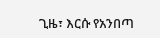ጊዜ፣ እርሱ የአንበጣ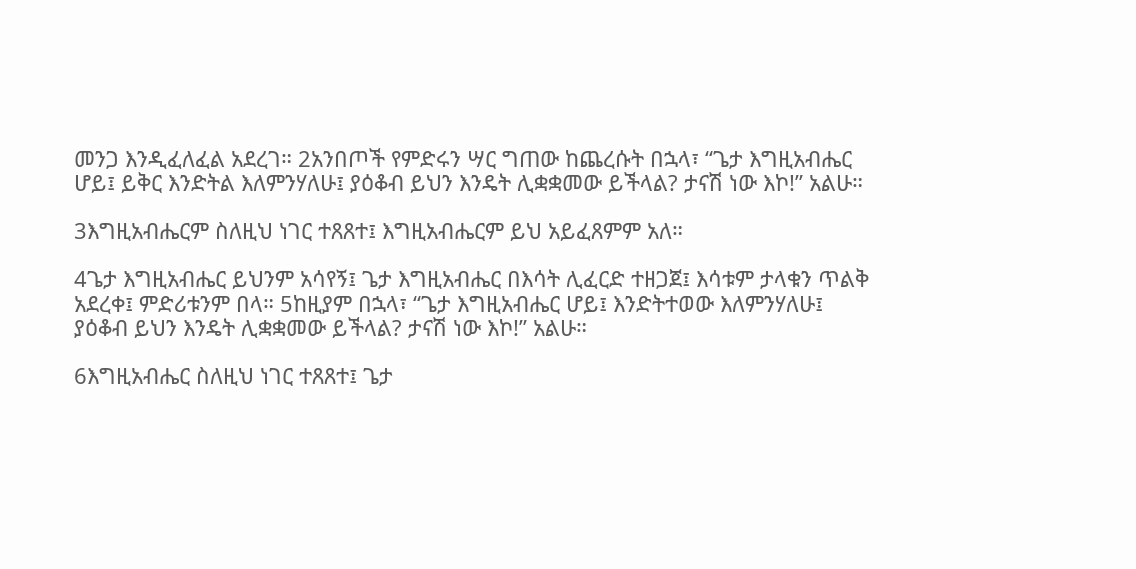መንጋ እንዲፈለፈል አደረገ። 2አንበጦች የምድሩን ሣር ግጠው ከጨረሱት በኋላ፣ “ጌታ እግዚአብሔር ሆይ፤ ይቅር እንድትል እለምንሃለሁ፤ ያዕቆብ ይህን እንዴት ሊቋቋመው ይችላል? ታናሽ ነው እኮ!” አልሁ።

3እግዚአብሔርም ስለዚህ ነገር ተጸጸተ፤ እግዚአብሔርም ይህ አይፈጸምም አለ።

4ጌታ እግዚአብሔር ይህንም አሳየኝ፤ ጌታ እግዚአብሔር በእሳት ሊፈርድ ተዘጋጀ፤ እሳቱም ታላቁን ጥልቅ አደረቀ፤ ምድሪቱንም በላ። 5ከዚያም በኋላ፣ “ጌታ እግዚአብሔር ሆይ፤ እንድትተወው እለምንሃለሁ፤ ያዕቆብ ይህን እንዴት ሊቋቋመው ይችላል? ታናሽ ነው እኮ!” አልሁ።

6እግዚአብሔር ስለዚህ ነገር ተጸጸተ፤ ጌታ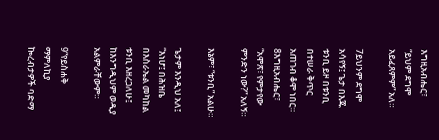እግዚአብሔር፣ “ይህም ደግሞ አይፈጸምም” አለ።

7ይህንም ደግሞ አሳየኝ፤ ጌታ በእጁ ቱንቢ ይዞ በቱንቢ በተሠራ ቅጥር አጠገብ ቆሞ ነበር። 8እግዚአብሔር፣ “አሞጽ፣ የምታየው ምንድን ነው?” አለኝ።

እኔም፣ “ቱንቢ” አልሁ።

ጌታም እንዲህ አለ፤ “እነሆ፤ በሕዝቤ በእስራኤል መካከል ቱንቢ እዘረጋለሁ፤ ከእንግዲህም ወዲያ አልምራቸውም።

9“የይስሐቅ ማምለኪያ ኰረብታዎች ባድማ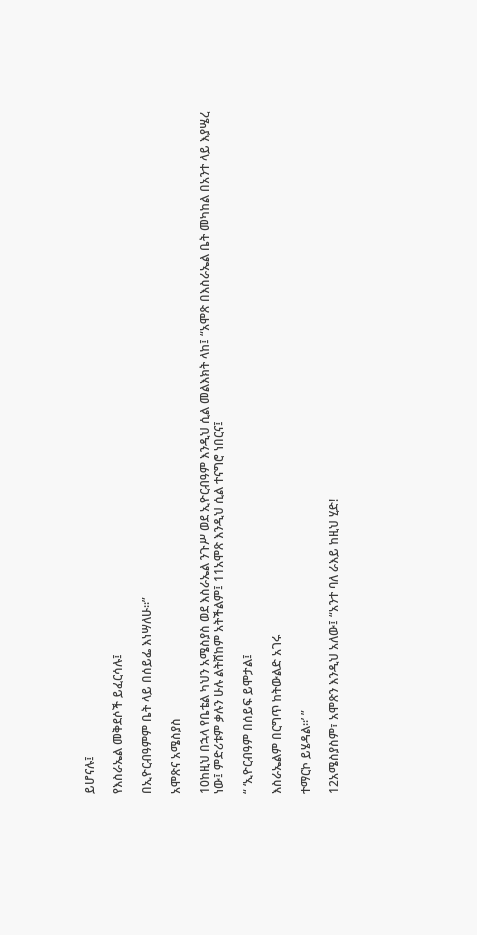ይሆናሉ፤

የእስራኤል መቅደሶች ይፈርሳሉ፤

በኢዮርብዓምም ቤት ላይ በሰይፌ እነሣለሁ።”

አሞጽና አሜስያስ

10ከዚህ በኋላ የቤቴል ካህን አሜስያስ ወደ እስራኤል ንጉሥ ወደ ኢዮርብዓም እንዲህ ሲል መልእክት ላከ፤ “አሞጽ በእስራኤል ቤት መካከል በአንተ ላይ እያሤረ ነው፤ ምድሪቱም ቃሉን ሁሉ ልትሸከም አትችልም፤ 11አሞጽ እንዲህ ሲል ተናግሮ ነበርና፤

“ ‘ኢዮርብዓም በሰይፍ ይሞታል፤

እስራኤልም በርግጥ ከትውልድ አገሩ

ተማርኮ ይሄዳል።’ ”

12አሜስያስም፣ አሞጽን እንዲህ አለው፤ “አንተ ባለ ራእይ ከዚህ ሂድ!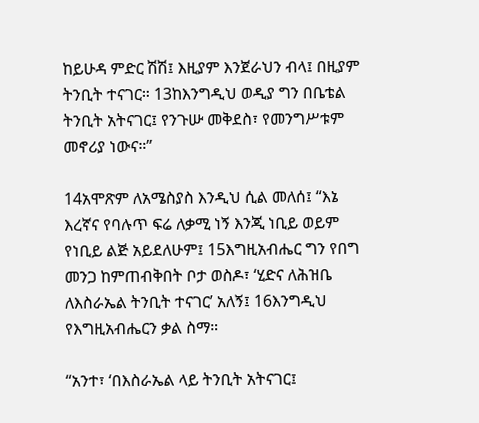ከይሁዳ ምድር ሽሽ፤ እዚያም እንጀራህን ብላ፤ በዚያም ትንቢት ተናገር። 13ከእንግዲህ ወዲያ ግን በቤቴል ትንቢት አትናገር፤ የንጉሡ መቅደስ፣ የመንግሥቱም መኖሪያ ነውና።”

14አሞጽም ለአሜስያስ እንዲህ ሲል መለሰ፤ “እኔ እረኛና የባሉጥ ፍሬ ለቃሚ ነኝ እንጂ ነቢይ ወይም የነቢይ ልጅ አይደለሁም፤ 15እግዚአብሔር ግን የበግ መንጋ ከምጠብቅበት ቦታ ወስዶ፣ ‘ሂድና ለሕዝቤ ለእስራኤል ትንቢት ተናገር’ አለኝ፤ 16እንግዲህ የእግዚአብሔርን ቃል ስማ።

“አንተ፣ ‘በእስራኤል ላይ ትንቢት አትናገር፤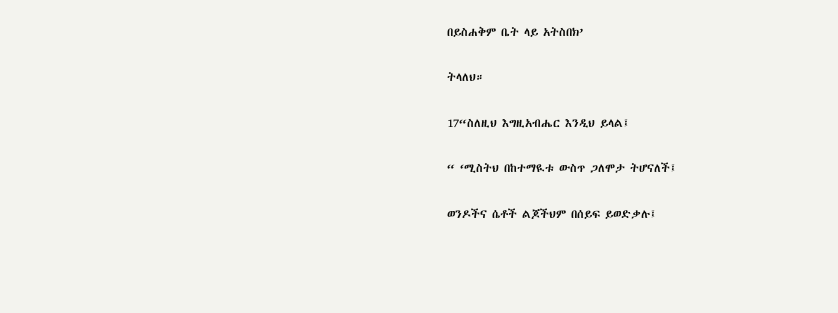በይስሐቅም ቤት ላይ አትስበክ’

ትላለህ።

17“ስለዚህ እግዚአብሔር እንዲህ ይላል፤

“ ‘ሚስትህ በከተማዪቱ ውስጥ ጋለሞታ ትሆናለች፤

ወንዶችና ሴቶች ልጆችህም በሰይፍ ይወድቃሉ፤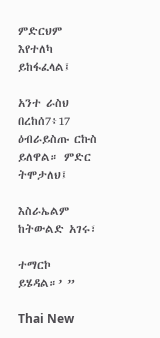ምድርህም እየተለካ ይከፋፈላል፤

አንተ ራስህ በረከሰ7፥17 ዕብራይስጡ ርኩስ ይለዋል። ምድር ትሞታለህ፤

እስራኤልም ከትውልድ አገሩ፣

ተማርኮ ይሄዳል።’ ”

Thai New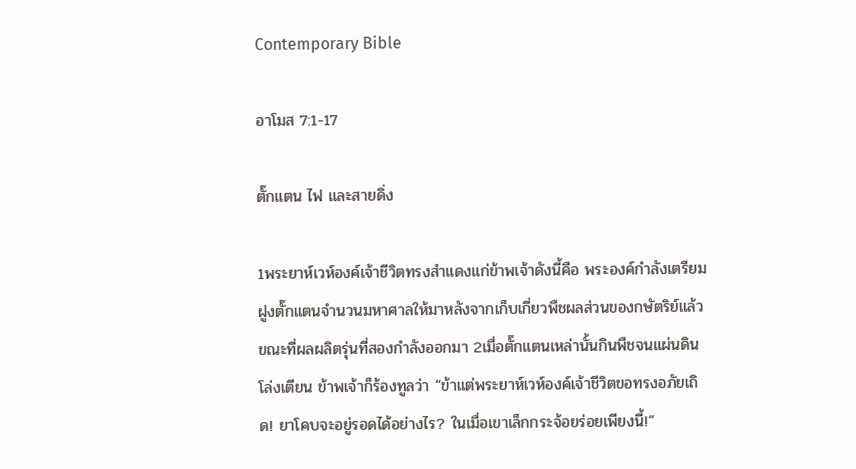Contemporary Bible

อาโมส 7:1-17

ตั๊กแตน ไฟ และสายดิ่ง

1พระยาห์เวห์องค์เจ้าชีวิตทรงสำแดงแก่ข้าพเจ้าดังนี้คือ พระองค์กำลังเตรียมฝูงตั๊กแตนจำนวนมหาศาลให้มาหลังจากเก็บเกี่ยวพืชผลส่วนของกษัตริย์แล้ว ขณะที่ผลผลิตรุ่นที่สองกำลังออกมา 2เมื่อตั๊กแตนเหล่านั้นกินพืชจนแผ่นดินโล่งเตียน ข้าพเจ้าก็ร้องทูลว่า “ข้าแต่พระยาห์เวห์องค์เจ้าชีวิตขอทรงอภัยเถิด! ยาโคบจะอยู่รอดได้อย่างไร? ในเมื่อเขาเล็กกระจ้อยร่อยเพียงนี้!”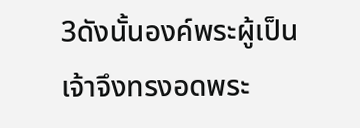3ดังนั้นองค์พระผู้เป็นเจ้าจึงทรงอดพระ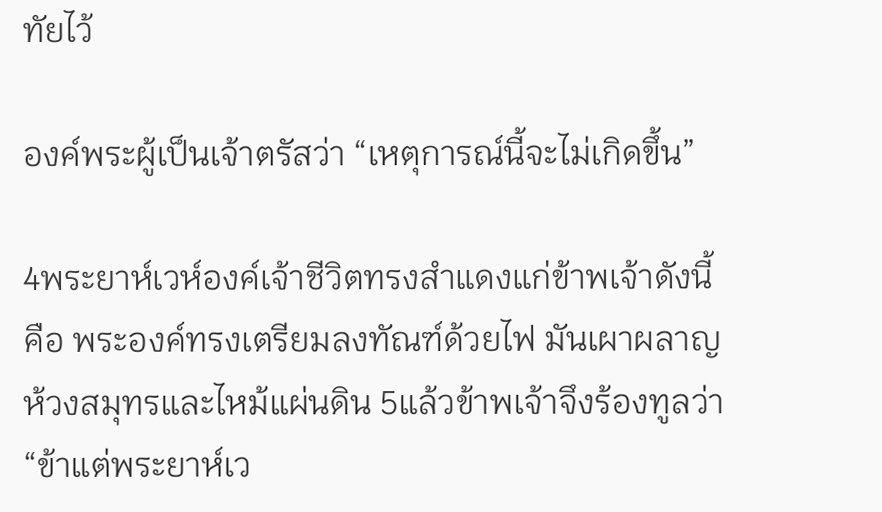ทัยไว้

องค์พระผู้เป็นเจ้าตรัสว่า “เหตุการณ์นี้จะไม่เกิดขึ้น”

4พระยาห์เวห์องค์เจ้าชีวิตทรงสำแดงแก่ข้าพเจ้าดังนี้คือ พระองค์ทรงเตรียมลงทัณฑ์ด้วยไฟ มันเผาผลาญห้วงสมุทรและไหม้แผ่นดิน 5แล้วข้าพเจ้าจึงร้องทูลว่า “ข้าแต่พระยาห์เว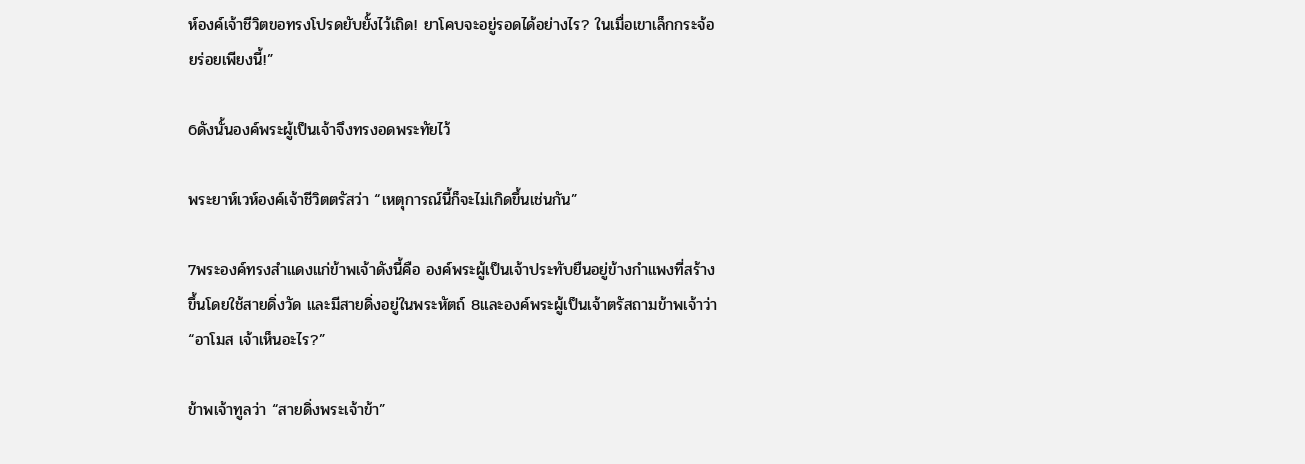ห์องค์เจ้าชีวิตขอทรงโปรดยับยั้งไว้เถิด! ยาโคบจะอยู่รอดได้อย่างไร? ในเมื่อเขาเล็กกระจ้อยร่อยเพียงนี้!”

6ดังนั้นองค์พระผู้เป็นเจ้าจึงทรงอดพระทัยไว้

พระยาห์เวห์องค์เจ้าชีวิตตรัสว่า “เหตุการณ์นี้ก็จะไม่เกิดขึ้นเช่นกัน”

7พระองค์ทรงสำแดงแก่ข้าพเจ้าดังนี้คือ องค์พระผู้เป็นเจ้าประทับยืนอยู่ข้างกำแพงที่สร้างขึ้นโดยใช้สายดิ่งวัด และมีสายดิ่งอยู่ในพระหัตถ์ 8และองค์พระผู้เป็นเจ้าตรัสถามข้าพเจ้าว่า “อาโมส เจ้าเห็นอะไร?”

ข้าพเจ้าทูลว่า “สายดิ่งพระเจ้าข้า”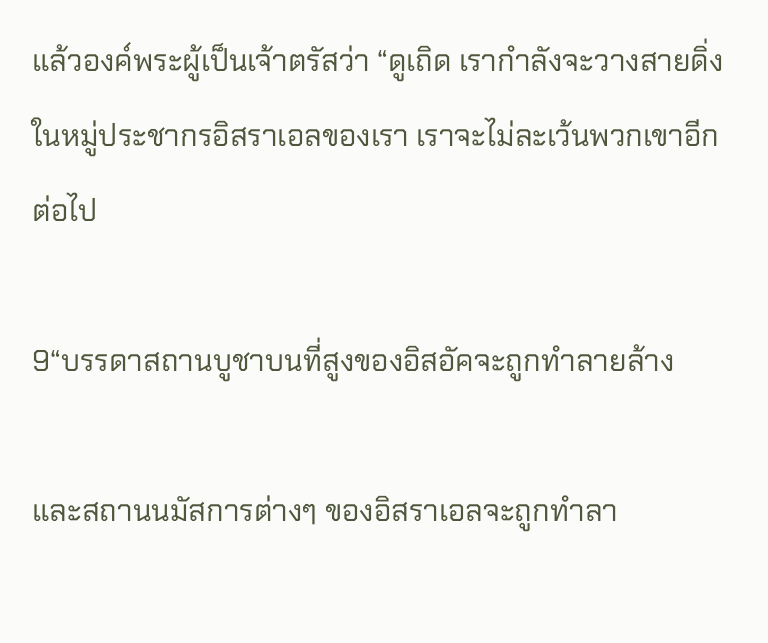แล้วองค์พระผู้เป็นเจ้าตรัสว่า “ดูเถิด เรากำลังจะวางสายดิ่งในหมู่ประชากรอิสราเอลของเรา เราจะไม่ละเว้นพวกเขาอีกต่อไป

9“บรรดาสถานบูชาบนที่สูงของอิสอัคจะถูกทำลายล้าง

และสถานนมัสการต่างๆ ของอิสราเอลจะถูกทำลา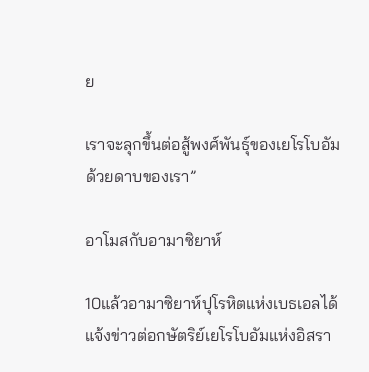ย

เราจะลุกขึ้นต่อสู้พงศ์พันธุ์ของเยโรโบอัมด้วยดาบของเรา”

อาโมสกับอามาซิยาห์

10แล้วอามาซิยาห์ปุโรหิตแห่งเบธเอลได้แจ้งข่าวต่อกษัตริย์เยโรโบอัมแห่งอิสรา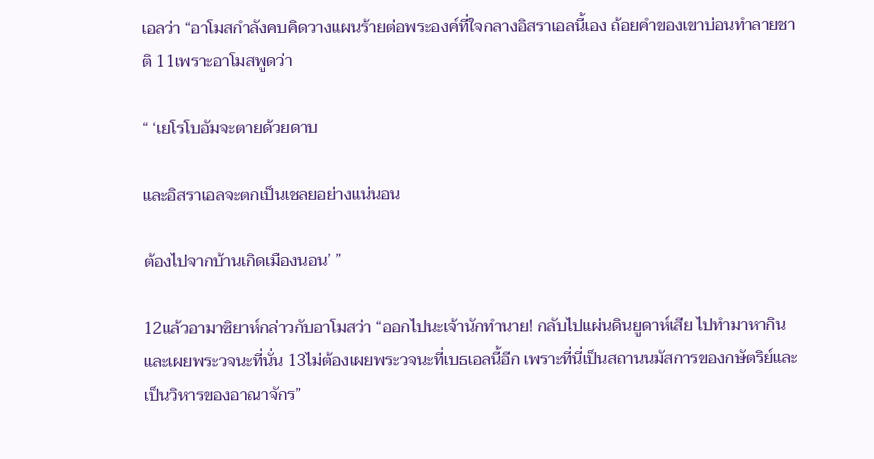เอลว่า “อาโมสกำลังคบคิดวางแผนร้ายต่อพระองค์ที่ใจกลางอิสราเอลนี้เอง ถ้อยคำของเขาบ่อนทำลายชาติ 11เพราะอาโมสพูดว่า

“ ‘เยโรโบอัมจะตายด้วยดาบ

และอิสราเอลจะตกเป็นเชลยอย่างแน่นอน

ต้องไปจากบ้านเกิดเมืองนอน’ ”

12แล้วอามาซิยาห์กล่าวกับอาโมสว่า “ออกไปนะเจ้านักทำนาย! กลับไปแผ่นดินยูดาห์เสีย ไปทำมาหากินและเผยพระวจนะที่นั่น 13ไม่ต้องเผยพระวจนะที่เบธเอลนี้อีก เพราะที่นี่เป็นสถานนมัสการของกษัตริย์และเป็นวิหารของอาณาจักร”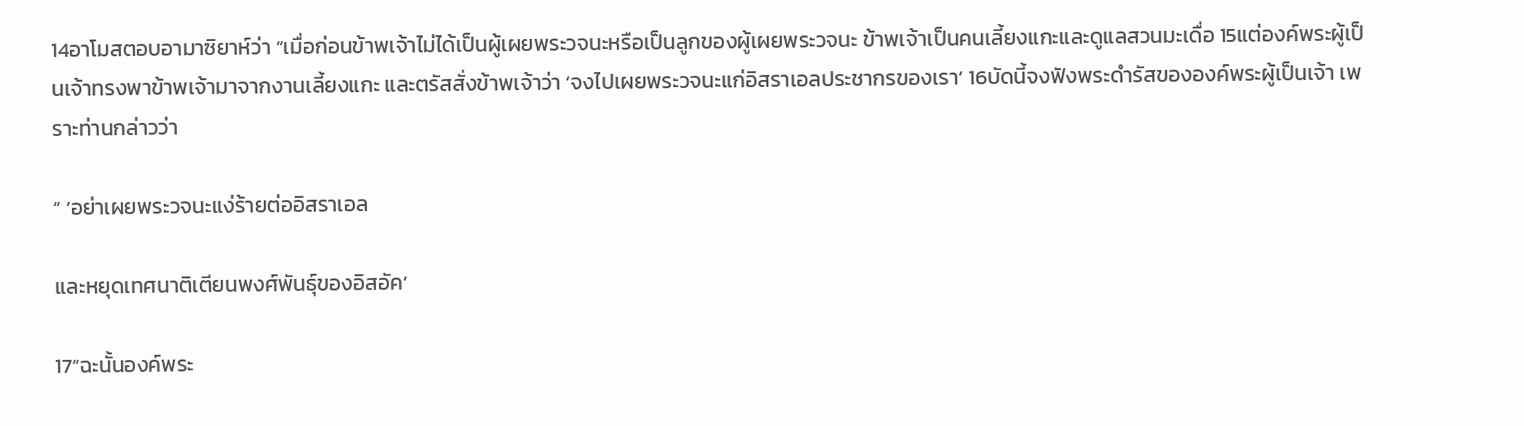14อาโมสตอบอามาซิยาห์ว่า “เมื่อก่อนข้าพเจ้าไม่ได้เป็นผู้เผยพระวจนะหรือเป็นลูกของผู้เผยพระวจนะ ข้าพเจ้าเป็นคนเลี้ยงแกะและดูแลสวนมะเดื่อ 15แต่องค์พระผู้เป็นเจ้าทรงพาข้าพเจ้ามาจากงานเลี้ยงแกะ และตรัสสั่งข้าพเจ้าว่า ‘จงไปเผยพระวจนะแก่อิสราเอลประชากรของเรา’ 16บัดนี้จงฟังพระดำรัสขององค์พระผู้เป็นเจ้า เพราะท่านกล่าวว่า

“ ‘อย่าเผยพระวจนะแง่ร้ายต่ออิสราเอล

และหยุดเทศนาติเตียนพงศ์พันธุ์ของอิสอัค’

17“ฉะนั้นองค์พระ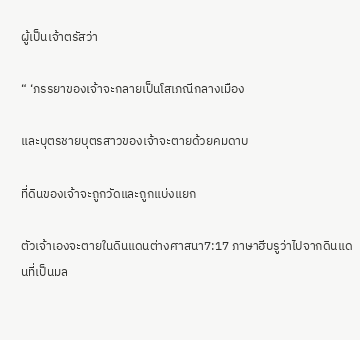ผู้เป็นเจ้าตรัสว่า

“ ‘ภรรยาของเจ้าจะกลายเป็นโสเภณีกลางเมือง

และบุตรชายบุตรสาวของเจ้าจะตายด้วยคมดาบ

ที่ดินของเจ้าจะถูกวัดและถูกแบ่งแยก

ตัวเจ้าเองจะตายในดินแดนต่างศาสนา7:17 ภาษาฮีบรูว่าไปจากดินแดนที่เป็นมล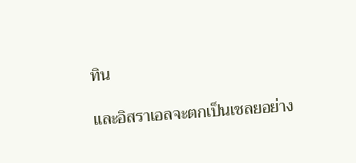ทิน

และอิสราเอลจะตกเป็นเชลยอย่าง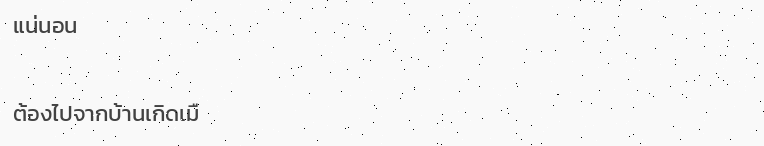แน่นอน

ต้องไปจากบ้านเกิดเมื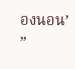องนอน’ ”